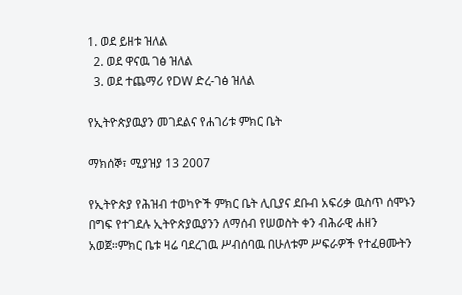1. ወደ ይዘቱ ዝለል
  2. ወደ ዋናዉ ገፅ ዝለል
  3. ወደ ተጨማሪ የDW ድረ-ገፅ ዝለል

የኢትዮጵያዉያን መገደልና የሐገሪቱ ምክር ቤት

ማክሰኞ፣ ሚያዝያ 13 2007

የኢትዮጵያ የሕዝብ ተወካዮች ምክር ቤት ሊቢያና ደቡብ አፍሪቃ ዉስጥ ሰሞኑን በግፍ የተገደሉ ኢትዮጵያዉያንን ለማሰብ የሠወስት ቀን ብሕራዊ ሐዘን አወጀ።ምክር ቤቱ ዛሬ ባደረገዉ ሥብሰባዉ በሁለቱም ሥፍራዎች የተፈፀሙትን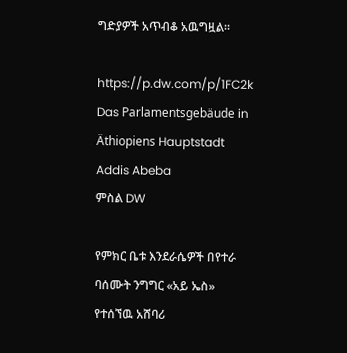ግድያዎች አጥብቆ አዉግዟል።

https://p.dw.com/p/1FC2k
Das Parlamentsgebäude in Äthiopiens Hauptstadt Addis Abeba
ምስል DW

የምክር ቤቱ እንደራሴዎች በየተራ ባሰሙት ንግግር «አይ ኤስ» የተሰኘዉ አሸባሪ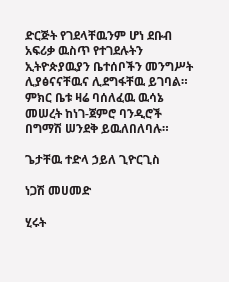ድርጅት የገደላቸዉንም ሆነ ደቡብ አፍሪቃ ዉስጥ የተገደሉትን ኢትዮጵያዉያን ቤተሰቦችን መንግሥት ሊያፅናናቸዉና ሊደግፋቸዉ ይገባል። ምክር ቤቱ ዛሬ ባሰለፈዉ ዉሳኔ መሠረት ከነገ-ጀምሮ ባንዲሮች በግማሽ ሠንደቅ ይዉለበለባሉ።

ጌታቸዉ ተድላ ኃይለ ጊዮርጊስ

ነጋሽ መሀመድ

ሂሩት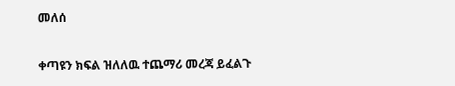መለሰ

ቀጣዩን ክፍል ዝለለዉ ተጨማሪ መረጃ ይፈልጉ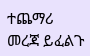ተጨማሪ መረጃ ይፈልጉ